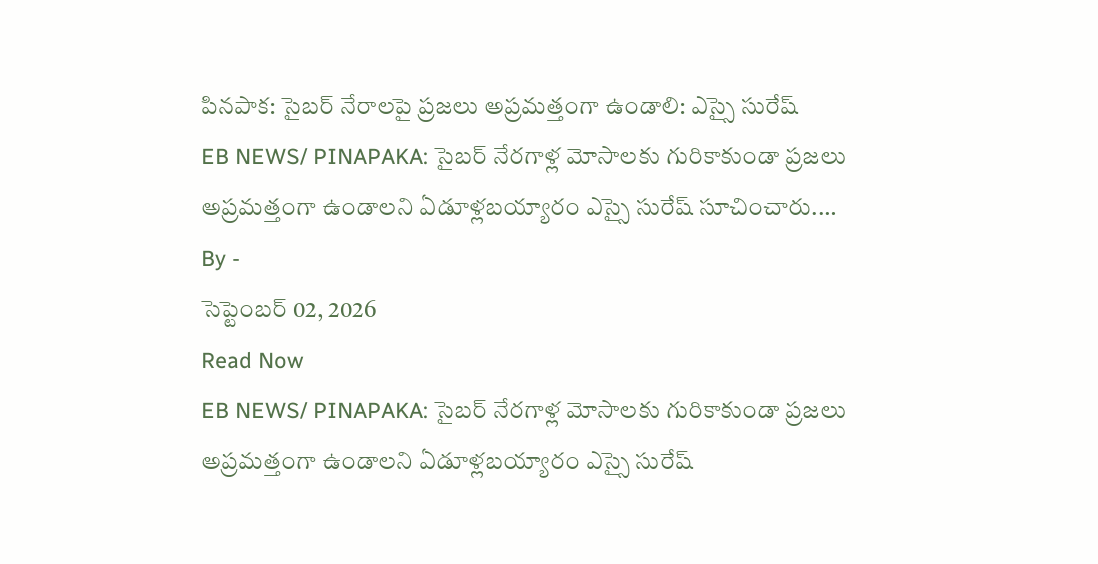పినపాక: సైబర్ నేరాలపై ప్రజలు అప్రమత్తంగా ఉండాలి: ఎస్సై సురేష్
EB NEWS/ PINAPAKA: సైబర్ నేరగాళ్ల మోసాలకు గురికాకుండా ప్రజలు అప్రమత్తంగా ఉండాలని ఏడూళ్లబయ్యారం ఎస్సై సురేష్ సూచించారు.…
By -
సెప్టెంబర్ 02, 2026
Read Now
EB NEWS/ PINAPAKA: సైబర్ నేరగాళ్ల మోసాలకు గురికాకుండా ప్రజలు అప్రమత్తంగా ఉండాలని ఏడూళ్లబయ్యారం ఎస్సై సురేష్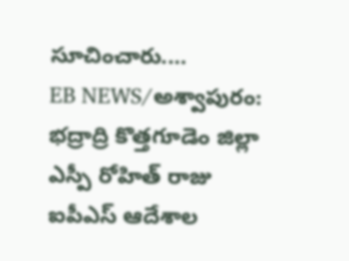సూచించారు.…
EB NEWS/అశ్వాపురం: భద్రాద్రి కొత్తగూడెం జిల్లా ఎస్పీ రోహిత్ రాజు ఐపీఎస్ ఆదేశాల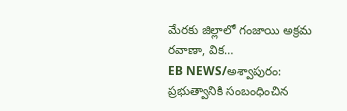మేరకు జిల్లాలో గంజాయి అక్రమ రవాణా, విక…
EB NEWS/అశ్వాపురం: ప్రభుత్వానికి సంబంధించిన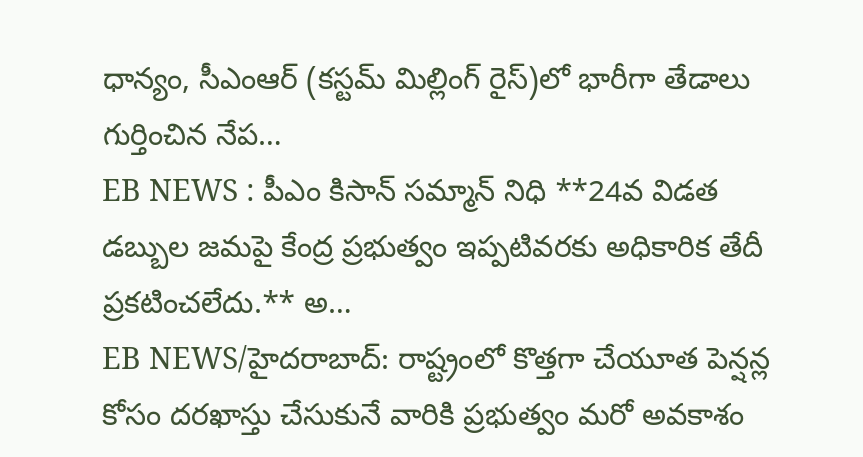ధాన్యం, సీఎంఆర్ (కస్టమ్ మిల్లింగ్ రైస్)లో భారీగా తేడాలు గుర్తించిన నేప…
EB NEWS : పీఎం కిసాన్ సమ్మాన్ నిధి **24వ విడత డబ్బుల జమపై కేంద్ర ప్రభుత్వం ఇప్పటివరకు అధికారిక తేదీ ప్రకటించలేదు.** అ…
EB NEWS/హైదరాబాద్: రాష్ట్రంలో కొత్తగా చేయూత పెన్షన్ల కోసం దరఖాస్తు చేసుకునే వారికి ప్రభుత్వం మరో అవకాశం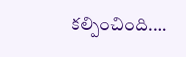కల్పించింది.…